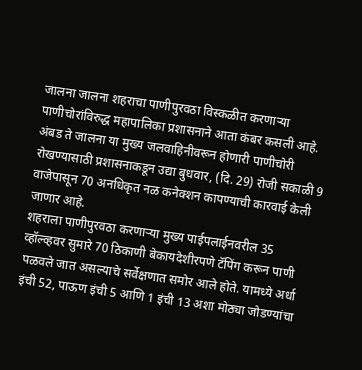जालना जालना शहराचा पाणीपुरवठा विस्कळीत करणाऱ्या पाणीचोरांविरुद्ध महापालिका प्रशासनाने आता कंबर कसली आहे. अंबड ते जालना या मुख्य जलवाहिनीवरून होणारी पाणीचोरी रोखण्यासाठी प्रशासनाकडून उद्या बुधवार, (दि. 29) रोजी सकाळी 9 वाजेपासून 70 अनधिकृत नळ कनेक्शन कापण्याची कारवाई केली जाणार आहे.
शहराला पाणीपुरवठा करणाऱ्या मुख्य पाईपलाईनवरील 35 व्हॉल्व्हवर सुमारे 70 ठिकाणी बेकायदेशीरपणे टॅपिंग करून पाणी पळवले जात असल्याचे सर्वेक्षणात समोर आले होते. यामध्ये अर्धा इंची 52, पाऊण इंची 5 आणि 1 इंची 13 अशा मोठ्या जोडण्यांचा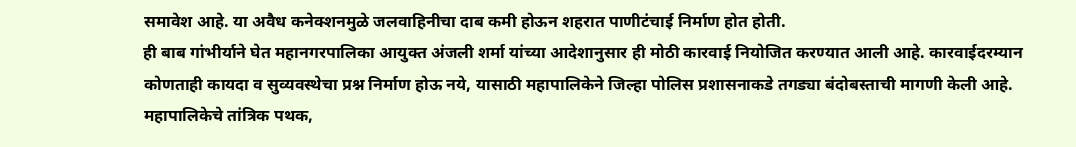समावेश आहे. या अवैध कनेक्शनमुळे जलवाहिनीचा दाब कमी होऊन शहरात पाणीटंचाई निर्माण होत होती.
ही बाब गांभीर्याने घेत महानगरपालिका आयुक्त अंजली शर्मा यांच्या आदेशानुसार ही मोठी कारवाई नियोजित करण्यात आली आहे. कारवाईदरम्यान कोणताही कायदा व सुव्यवस्थेचा प्रश्न निर्माण होऊ नये, यासाठी महापालिकेने जिल्हा पोलिस प्रशासनाकडे तगड्या बंदोबस्ताची मागणी केली आहे. महापालिकेचे तांत्रिक पथक,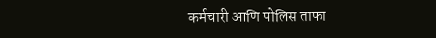कर्मचारी आणि पोलिस ताफा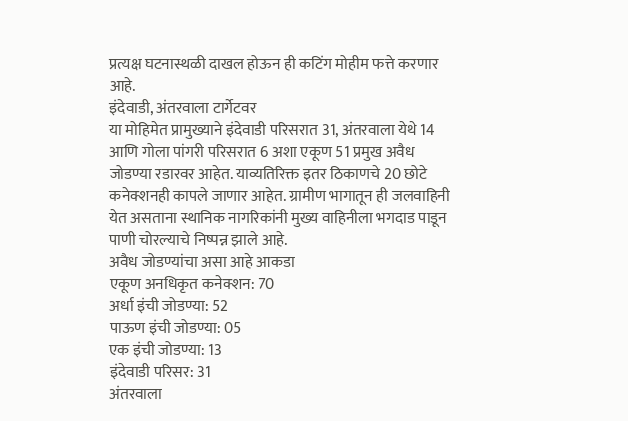प्रत्यक्ष घटनास्थळी दाखल होऊन ही कटिंग मोहीम फत्ते करणार आहे.
इंदेवाडी, अंतरवाला टार्गेटवर
या मोहिमेत प्रामुख्याने इंदेवाडी परिसरात 31, अंतरवाला येथे 14 आणि गोला पांगरी परिसरात 6 अशा एकूण 51 प्रमुख अवैध जोडण्या रडारवर आहेत. याव्यतिरिक्त इतर ठिकाणचे 20 छोटे कनेक्शनही कापले जाणार आहेत. ग्रामीण भागातून ही जलवाहिनी येत असताना स्थानिक नागरिकांनी मुख्य वाहिनीला भगदाड पाडून पाणी चोरल्याचे निष्पन्न झाले आहे.
अवैध जोडण्यांचा असा आहे आकडा
एकूण अनधिकृत कनेक्शन: 70
अर्धा इंची जोडण्या: 52
पाऊण इंची जोडण्या: 05
एक इंची जोडण्या: 13
इंदेवाडी परिसर: 31
अंतरवाला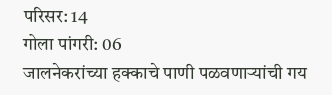परिसर: 14
गोला पांगरी: 06
जालनेकरांच्या हक्काचे पाणी पळवणाऱ्यांची गय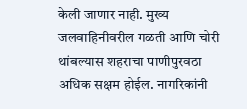केली जाणार नाही. मुख्य जलवाहिनीवरील गळती आणि चोरी थांबल्यास शहराचा पाणीपुरवठा अधिक सक्षम होईल. नागरिकांनी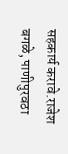सहकार्य करावे.राजेश बगळे, पाणीपुरवठा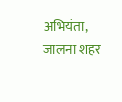अभियंता, जालना शहर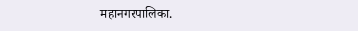महानगरपालिका.